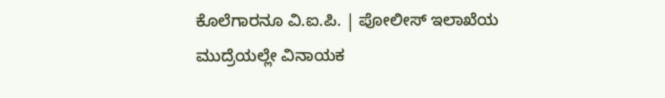ಕೊಲೆಗಾರನೂ ವಿ.ಐ.ಪಿ. | ಪೋಲೀಸ್ ಇಲಾಖೆಯ ಮುದ್ರೆಯಲ್ಲೇ ವಿನಾಯಕ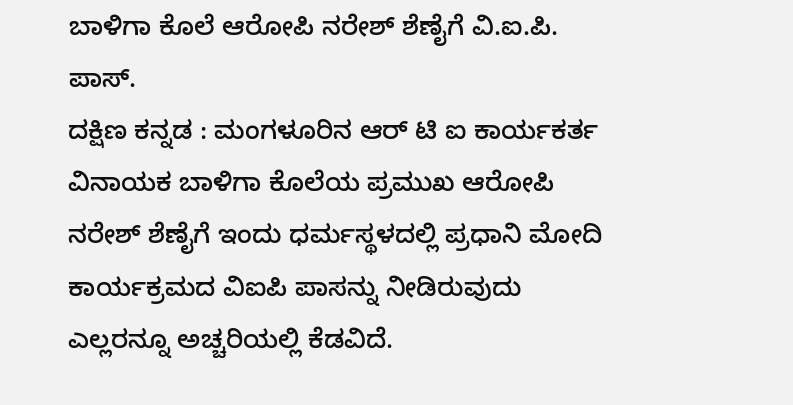ಬಾಳಿಗಾ ಕೊಲೆ ಆರೋಪಿ ನರೇಶ್ ಶೆಣೈಗೆ ವಿ.ಐ.ಪಿ. ಪಾಸ್.
ದಕ್ಷಿಣ ಕನ್ನಡ : ಮಂಗಳೂರಿನ ಆರ್ ಟಿ ಐ ಕಾರ್ಯಕರ್ತ ವಿನಾಯಕ ಬಾಳಿಗಾ ಕೊಲೆಯ ಪ್ರಮುಖ ಆರೋಪಿ ನರೇಶ್ ಶೆಣೈಗೆ ಇಂದು ಧರ್ಮಸ್ಥಳದಲ್ಲಿ ಪ್ರಧಾನಿ ಮೋದಿ ಕಾರ್ಯಕ್ರಮದ ವಿಐಪಿ ಪಾಸನ್ನು ನೀಡಿರುವುದು ಎಲ್ಲರನ್ನೂ ಅಚ್ಚರಿಯಲ್ಲಿ ಕೆಡವಿದೆ.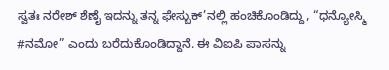ಸ್ವತಃ ನರೇಶ್ ಶೆಣೈ ಇದನ್ನು ತನ್ನ ಫೇಸ್ಬುಕ್’ನಲ್ಲಿ ಹಂಚಿಕೊಂಡಿದ್ದು, “ಧನ್ಯೋಸ್ಮಿ #ನಮೋ” ಎಂದು ಬರೆದುಕೊಂಡಿದ್ದಾನೆ. ಈ ವಿಐಪಿ ಪಾಸನ್ನು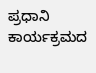ಪ್ರಧಾನಿ ಕಾರ್ಯಕ್ರಮದ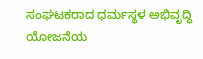ಸಂಘಟಕರಾದ ಧರ್ಮಸ್ಥಳ ಅಭಿವೃದ್ಧಿ ಯೋಜನೆಯ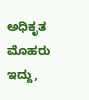ಅಧಿಕೃತ ಮೊಹರು ಇದ್ದು,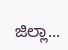ಜಿಲ್ಲಾ...